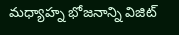మధ్యాహ్న భోజనాన్ని విజిట్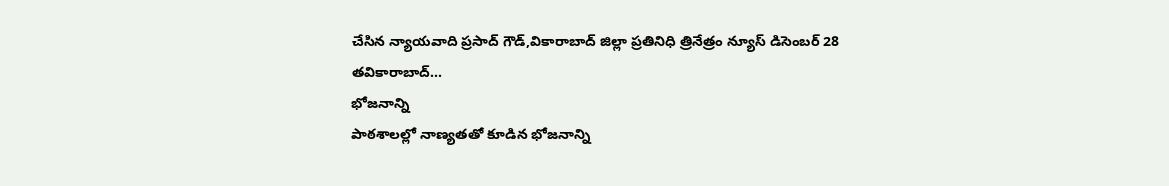చేసిన న్యాయవాది ప్రసాద్ గౌడ్,వికారాబాద్ జిల్లా ప్రతినిధి త్రినేత్రం న్యూస్ డిసెంబర్ 28 తవికారాబాద్...
భోజనాన్ని
పాఠశాలల్లో నాణ్యతతో కూడిన భోజనాన్ని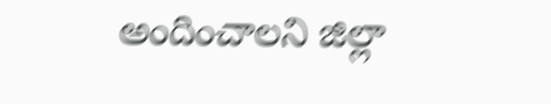అందించాలని జిల్లా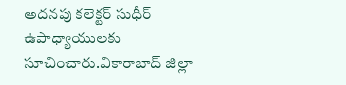అదనపు కలెక్టర్ సుధీర్ ఉపాధ్యాయులకు సూచించారు.వికారాబాద్ జిల్లా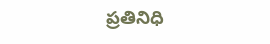ప్రతినిధి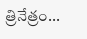త్రినేత్రం...